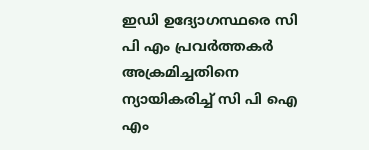ഇഡി ഉദ്യോഗസ്ഥരെ സി പി എം പ്രവർത്തകർ അക്രമിച്ചതിനെ ന്യായികരിച്ച് സി പി ഐ എം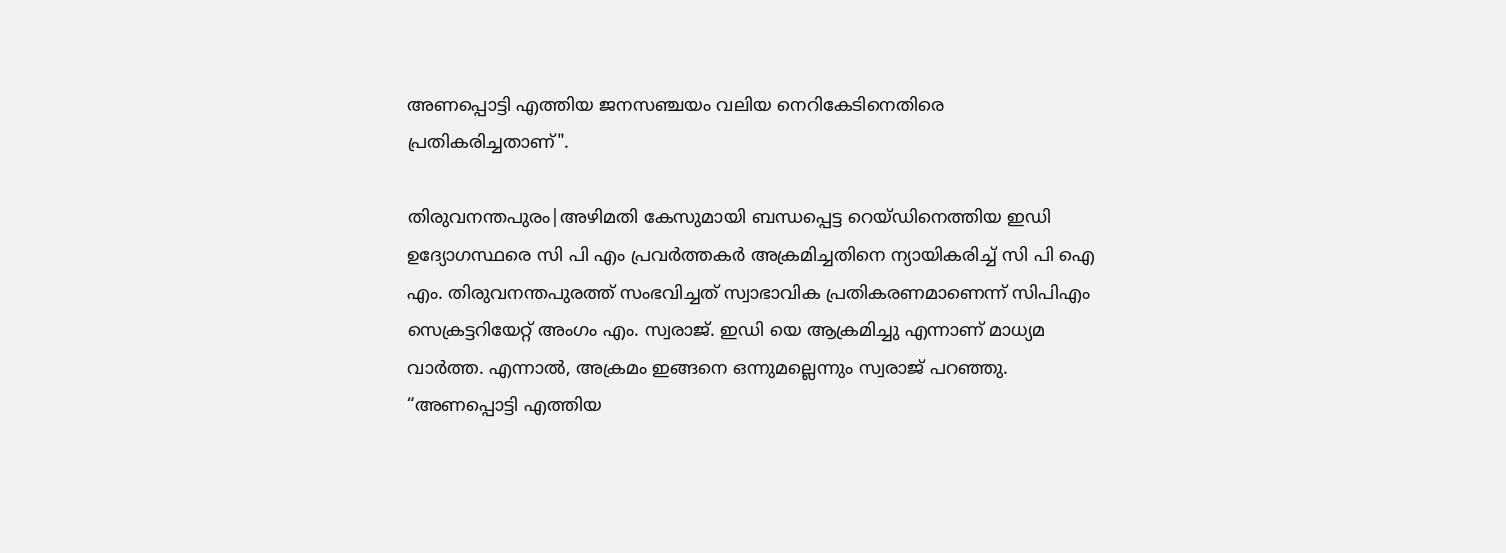അണപ്പൊട്ടി എത്തിയ ജനസഞ്ചയം വലിയ നെറികേടിനെതിരെ പ്രതികരിച്ചതാണ്".

തിരുവനന്തപുരം|അഴിമതി കേസുമായി ബന്ധപ്പെട്ട റെയ്ഡിനെത്തിയ ഇഡി ഉദ്യോഗസ്ഥരെ സി പി എം പ്രവർത്തകർ അക്രമിച്ചതിനെ ന്യായികരിച്ച് സി പി ഐ എം. തിരുവനന്തപുരത്ത് സംഭവിച്ചത് സ്വാഭാവിക പ്രതികരണമാണെന്ന് സിപിഎം സെക്രട്ടറിയേറ്റ് അംഗം എം. സ്വരാജ്. ഇഡി യെ ആക്രമിച്ചു എന്നാണ് മാധ്യമ വാർത്ത. എന്നാൽ, അക്രമം ഇങ്ങനെ ഒന്നുമല്ലെന്നും സ്വരാജ് പറഞ്ഞു. “അണപ്പൊട്ടി എത്തിയ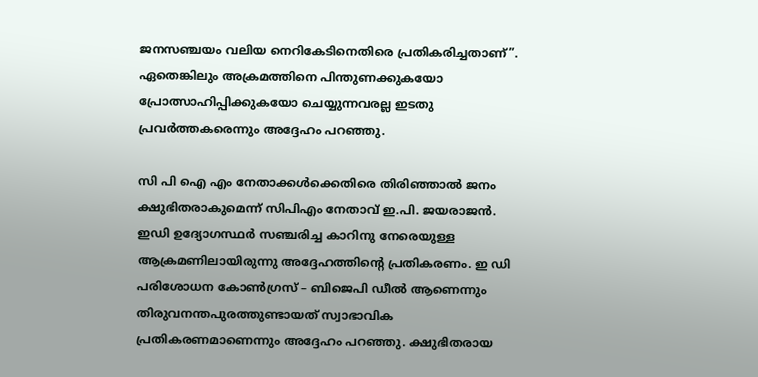ജനസഞ്ചയം വലിയ നെറികേടിനെതിരെ പ്രതികരിച്ചതാണ്”. ഏതെങ്കിലും അക്രമത്തിനെ പിന്തുണക്കുകയോ പ്രോത്സാഹിപ്പിക്കുകയോ ചെയ്യുന്നവരല്ല ഇടതു പ്രവർത്തകരെന്നും അദ്ദേഹം പറഞ്ഞു.

സി പി ഐ എം നേതാക്കൾക്കെതിരെ തിരിഞ്ഞാൽ ജനം ക്ഷുഭിതരാകുമെന്ന് സിപിഎം നേതാവ് ഇ.പി. ജയരാജൻ. ഇഡി ഉദ്യോഗസ്ഥർ സഞ്ചരിച്ച കാറിനു നേരെയുള്ള ആക്രമണിലായിരുന്നു അദ്ദേഹത്തിന്റെ പ്രതികരണം. ഇ ഡി പരിശോധന കോൺഗ്രസ്‌ – ബിജെപി ഡീൽ ആണെന്നും തിരുവനന്തപുരത്തുണ്ടായത് സ്വാഭാവിക പ്രതികരണമാണെന്നും അദ്ദേഹം പറഞ്ഞു. ക്ഷുഭിതരായ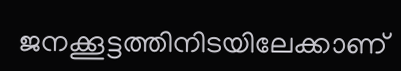ജനക്കൂട്ടത്തിനിടയിലേക്കാണ്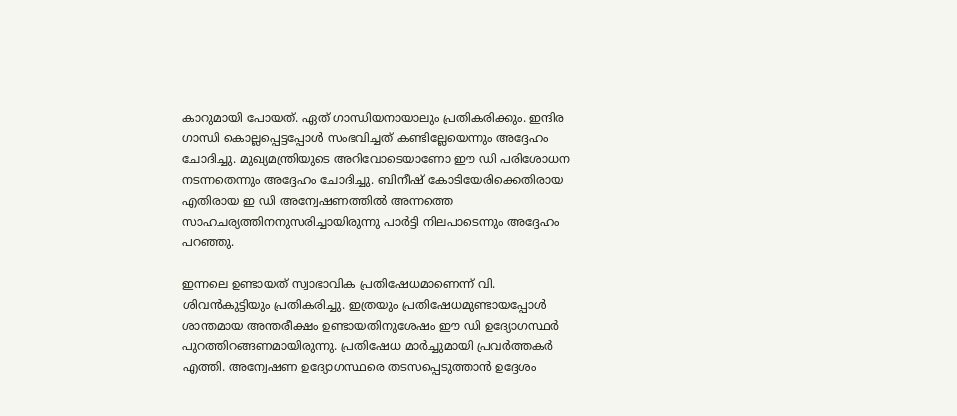കാറുമായി പോയത്. ഏത് ഗാന്ധിയനായാലും പ്രതികരിക്കും. ഇന്ദിര ഗാന്ധി കൊല്ലപ്പെട്ടപ്പോൾ സംഭവിച്ചത് കണ്ടില്ലേയെന്നും അദ്ദേഹം ചോദിച്ചു. മുഖ്യമന്ത്രിയുടെ അറിവോടെയാണോ ഈ ഡി പരിശോധന നടന്നതെന്നും അദ്ദേഹം ചോദിച്ചു. ബിനീഷ് കോടിയേരിക്കെതിരായ എതിരായ ഇ ഡി അന്വേഷണത്തിൽ അന്നത്തെ സാഹചര്യത്തിനനുസരിച്ചായിരുന്നു പാർട്ടി നിലപാടെന്നും അദ്ദേഹം പറഞ്ഞു.

ഇന്നലെ ഉണ്ടായത് സ്വാഭാവിക പ്രതിഷേധമാണെന്ന് വി. ശിവൻകുട്ടിയും പ്രതികരിച്ചു. ഇത്രയും പ്രതിഷേധമുണ്ടായപ്പോൾ ശാന്തമായ അന്തരീക്ഷം ഉണ്ടായതിനുശേഷം ഈ ഡി ഉദ്യോഗസ്ഥർ പുറത്തിറങ്ങണമായിരുന്നു. പ്രതിഷേധ മാർച്ചുമായി പ്രവർത്തകർ എത്തി. അന്വേഷണ ഉദ്യോഗസ്ഥരെ തടസപ്പെടുത്താൻ ഉദ്ദേശം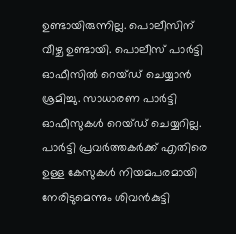ഉണ്ടായിരുന്നില്ല. പൊലീസിന് വീഴ്ച ഉണ്ടായി. പൊലീസ് പാർട്ടി ഓഫീസിൽ റെയ്‌ഡ്‌ ചെയ്യാൻ ശ്രമിച്ചു. സാധാരണ പാർട്ടി ഓഫീസുകൾ റെയ്‌ഡ്‌ ചെയ്യറില്ല. പാർട്ടി പ്രവർത്തകർക്ക് എതിരെ ഉള്ള കേസുകൾ നിയമപരമായി നേരിടുമെന്നും ശിവൻകുട്ടി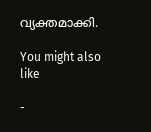വ്യക്തമാക്കി.

You might also like

-